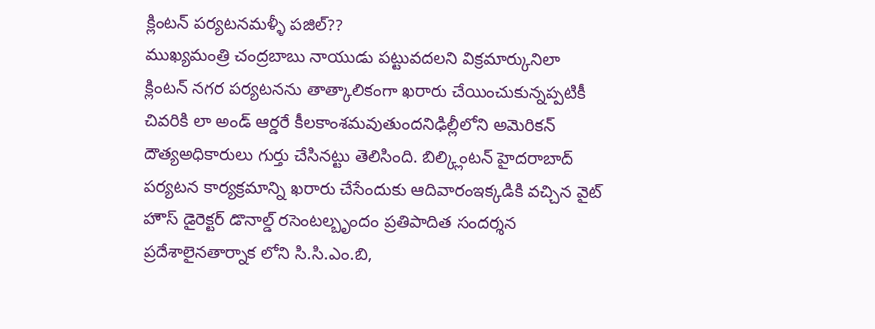క్లింటన్ పర్యటనమళ్ళీ పజిల్??
ముఖ్యమంత్రి చంద్రబాబు నాయుడు పట్టువదలని విక్రమార్కునిలా క్లింటన్ నగర పర్యటనను తాత్కాలికంగా ఖరారు చేయించుకున్నప్పటికీ చివరికి లా అండ్ ఆర్డరే కీలకాంశమవుతుందనిఢిల్లీలోని అమెరికన్ దౌత్యఅధికారులు గుర్తు చేసినట్టు తెలిసింది. బిల్క్లింటన్ హైదరాబాద్ పర్యటన కార్యక్రమాన్ని ఖరారు చేసేందుకు ఆదివారంఇక్కడికి వచ్చిన వైట్ హౌస్ డైరెక్టర్ డొనాల్డ్ రసెంటల్బృందం ప్రతిపాదిత సందర్శన ప్రదేశాలైనతార్నాక లోని సి.సి.ఎం.బి,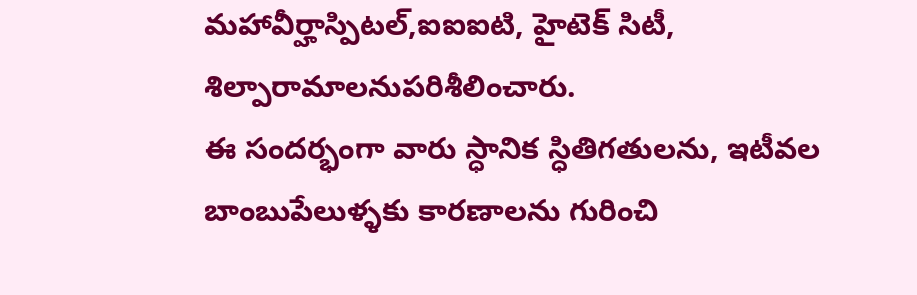మహావీర్హాస్పిటల్,ఐఐఐటి, హైటెక్ సిటీ, శిల్పారామాలనుపరిశీలించారు.
ఈ సందర్భంగా వారు స్ధానిక స్ధితిగతులను, ఇటీవల బాంబుపేలుళ్ళకు కారణాలను గురించి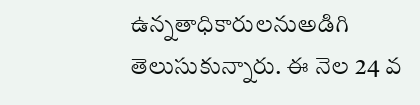ఉన్నతాధికారులనుఅడిగి తెలుసుకున్నారు. ఈ నెల 24 వ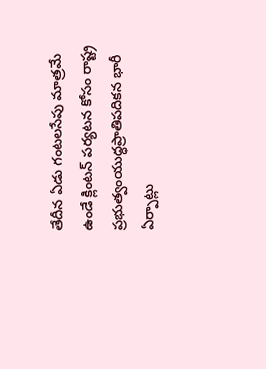తేదీన ఏడు గంటలసేపు మాత్రమే ఉండే క్లింటన్ పర్యటన కోసం రాష్ట్ర ప్రభుత్వంయుద్ధప్రాతిపదికన భారీ ఏర్పాట్లు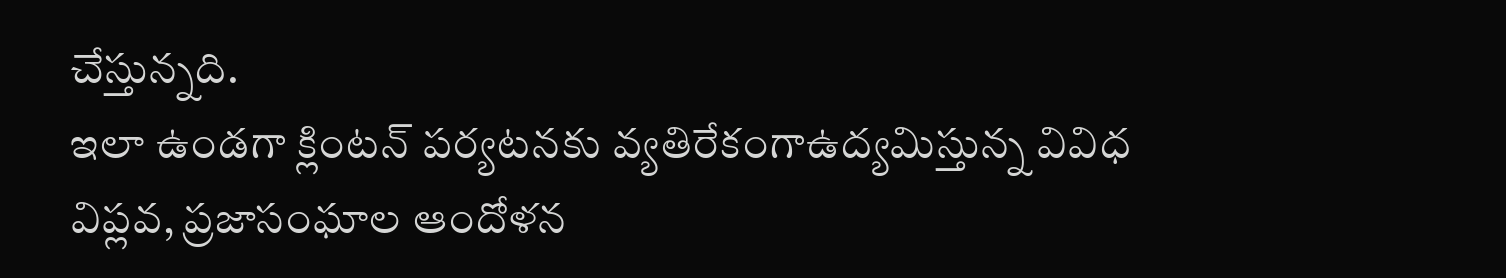చేస్తున్నది.
ఇలా ఉండగా క్లింటన్ పర్యటనకు వ్యతిరేకంగాఉద్యమిస్తున్న వివిధ విప్లవ, ప్రజాసంఘాల ఆందోళన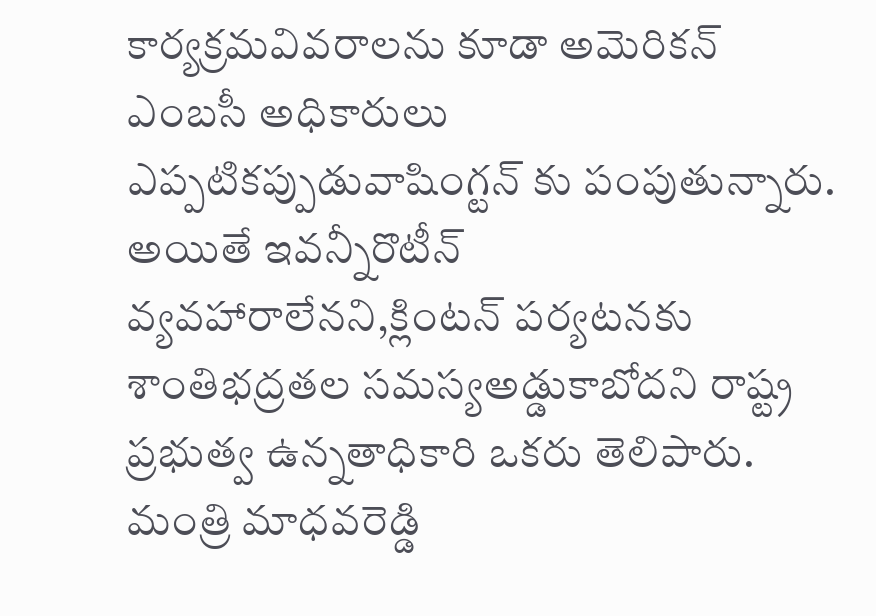కార్యక్రమవివరాలను కూడా అమెరికన్ ఎంబసీ అధికారులు ఎప్పటికప్పుడువాషింగ్టన్ కు పంపుతున్నారు. అయితే ఇవన్నీరొటీన్ వ్యవహారాలేనని,క్లింటన్ పర్యటనకు శాంతిభద్రతల సమస్యఅడ్డుకాబోదని రాష్ట్ర ప్రభుత్వ ఉన్నతాధికారి ఒకరు తెలిపారు.
మంత్రి మాధవరెడ్డి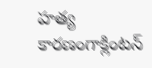హత్య కారణంగాక్లింటన్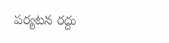పర్యటన రద్దు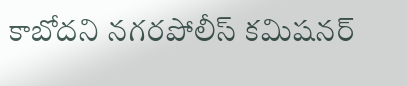కాబోదని నగరపోలీస్ కమిషనర్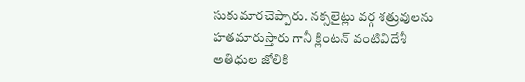సుకుమారచెప్పారు. నక్సలైట్లు వర్గ శత్రువులను హతమారుస్తారు గానీ క్లింటన్ వంటివిదేశీ అతిధుల జోలికి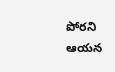పోరని ఆయన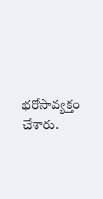భరోసావ్యక్తం చేశారు.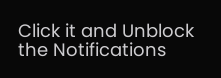Click it and Unblock the Notifications